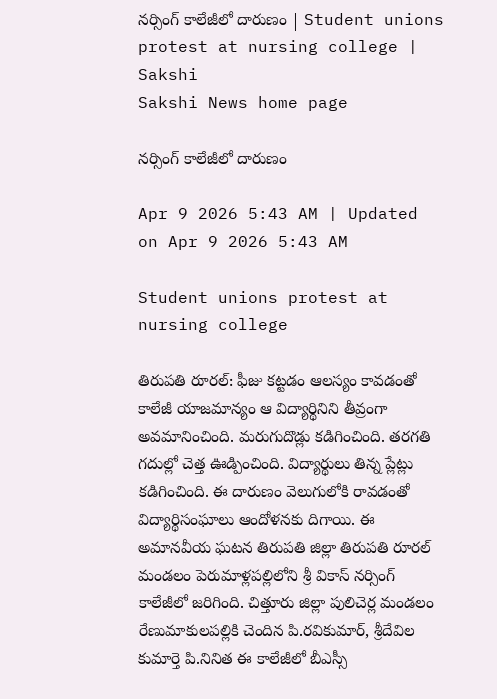నర్సింగ్‌ కాలేజీలో దారుణం | Student unions protest at nursing college | Sakshi
Sakshi News home page

నర్సింగ్‌ కాలేజీలో దారుణం

Apr 9 2026 5:43 AM | Updated on Apr 9 2026 5:43 AM

Student unions protest at nursing college

తిరుపతి రూరల్‌: ఫీజు కట్టడం ఆలస్యం కావడంతో కాలేజీ యాజమాన్యం ఆ విద్యార్థినిని తీవ్రంగా అవమానించింది. మరుగుదొడ్లు కడిగించింది. తరగతి గదుల్లో చెత్త ఊడ్పించింది. విద్యార్థులు తిన్న ప్లేట్లు కడిగించింది. ఈ దారుణం వెలుగులోకి రావడంతో విద్యార్థిసంఘాలు ఆందోళనకు దిగాయి. ఈ అమానవీయ ఘటన తిరుపతి జిల్లా తిరుపతి రూరల్‌ మండలం పెరుమాళ్లపల్లిలోని శ్రీ వికాస్‌ నర్సింగ్‌ కాలేజీలో జరిగింది. చిత్తూరు జిల్లా పులిచెర్ల మండలం రేణుమాకులపల్లికి చెందిన పి.రవికుమార్, శ్రీదేవిల కుమార్తె పి.నినిత ఈ కాలేజీలో బీఎస్సీ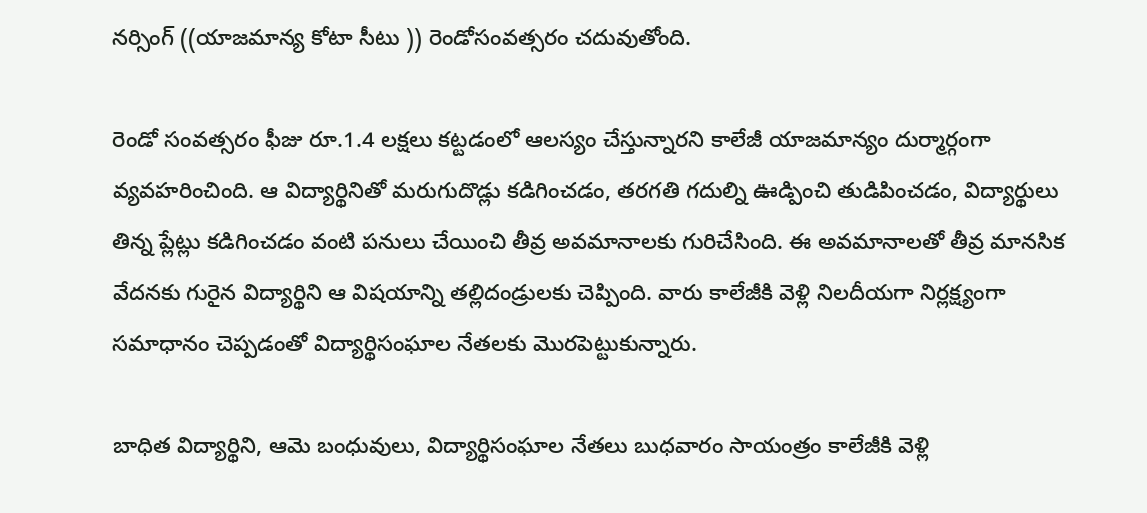నర్సింగ్‌ ((యాజమాన్య కోటా సీటు )) రెండోసంవత్సరం చదువుతోంది.

రెండో సంవత్సరం ఫీజు రూ.1.4 లక్షలు కట్టడంలో ఆలస్యం చేస్తున్నారని కాలేజీ యాజమాన్యం దుర్మార్గంగా వ్యవహరించింది. ఆ విద్యార్థినితో మరుగుదొడ్లు కడిగించడం, తరగతి గదుల్ని ఊడ్పించి తుడిపించడం, విద్యార్థులు తిన్న ప్లేట్లు కడిగించడం వంటి పనులు చేయించి తీవ్ర అవమానాలకు గురిచేసింది. ఈ అవమానాలతో తీవ్ర మానసిక వేదనకు గురైన విద్యార్థిని ఆ విషయాన్ని తల్లిదండ్రులకు చెప్పింది. వారు కాలేజీకి వెళ్లి నిలదీయగా నిర్లక్ష్యంగా సమాధానం చెప్పడంతో విద్యార్థిసంఘాల నేతలకు మొరపెట్టుకున్నారు.

బాధిత విద్యార్థిని, ఆమె బంధువులు, విద్యార్థిసంఘాల నేతలు బుధవారం సాయంత్రం కాలేజీకి వెళ్లి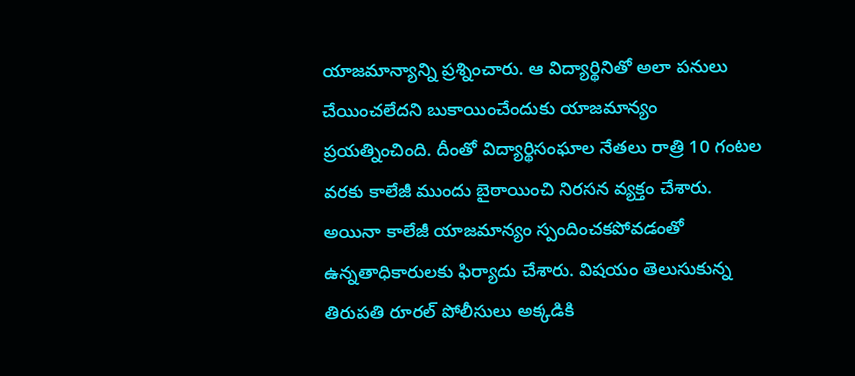యాజమాన్యాన్ని ప్రశ్నించారు. ఆ విద్యార్థినితో అలా పనులు చేయించలేదని బుకాయించేందుకు యాజమాన్యం ప్రయత్నించింది. దీంతో విద్యార్థిసంఘాల నేతలు రాత్రి 10 గంటల వరకు కాలేజీ ముందు బైఠాయించి నిరసన వ్యక్తం చేశారు. అయినా కాలేజీ యాజమాన్యం స్పందించకపోవడంతో ఉన్నతాధికారులకు ఫిర్యాదు చేశారు. విషయం తెలుసుకున్న తిరుపతి రూరల్‌ పోలీసులు అక్కడికి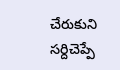చేరుకుని సర్దిచెప్పే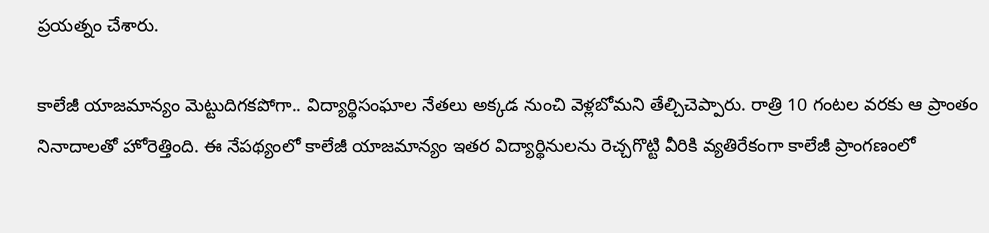ప్రయత్నం చేశారు.

కాలేజీ యాజమాన్యం మెట్టుదిగకపోగా.. విద్యార్థిసంఘాల నేతలు అక్కడ నుంచి వెళ్లబోమని తేల్చిచెప్పారు. రాత్రి 10 గంటల వరకు ఆ ప్రాంతం నినాదాలతో హోరెత్తింది. ఈ నేపథ్యంలో కాలేజీ యాజమాన్యం ఇతర విద్యార్థినులను రెచ్చగొట్టి వీరికి వ్యతిరేకంగా కాలేజీ ప్రాంగణంలో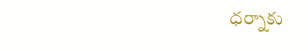ధర్నాకు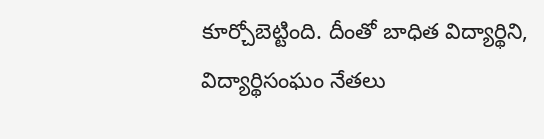కూర్చోబెట్టింది. దీంతో బాధిత విద్యార్థిని, విద్యార్థిసంఘం నేతలు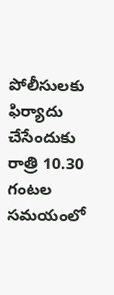పోలీసులకు ఫిర్యాదు చేసేందుకు రాత్రి 10.30 గంటల సమయంలో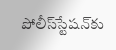పోలీస్‌స్టేషన్‌కు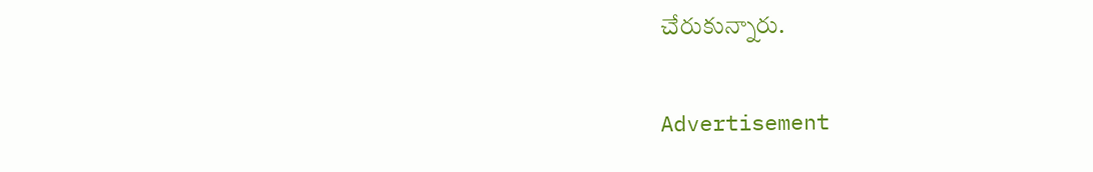చేరుకున్నారు.

Advertisement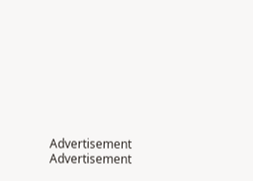Advertisement
Advertisement